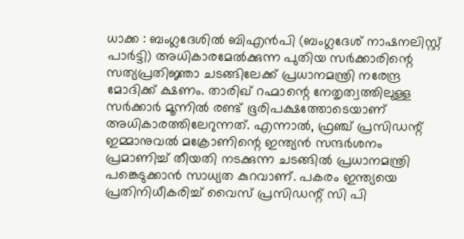ധാക്ക : ബംഗ്ലദേശിൽ ബിഎൻപി (ബംഗ്ലദേശ് നാഷനലിസ്റ്റ് പാർട്ടി) അധികാരമേൽക്കുന്ന പുതിയ സർക്കാരിന്റെ സത്യപ്രതിജ്ഞാ ചടങ്ങിലേക്ക് പ്രധാനമന്ത്രി നരേന്ദ്ര മോദിക്ക് ക്ഷണം. താരിഖ് റഹ്മാന്റെ നേതൃത്വത്തിലുള്ള സർക്കാർ മൂന്നിൽ രണ്ട് ഭൂരിപക്ഷത്തോടെയാണ് അധികാരത്തിലേറുന്നത്. എന്നാൽ, ഫ്രഞ്ച് പ്രസിഡന്റ് ഇമ്മാനുവൽ മക്രോണിന്റെ ഇന്ത്യൻ സന്ദർശനം പ്രമാണിച്ച് തീയതി നടക്കുന്ന ചടങ്ങിൽ പ്രധാനമന്ത്രി പങ്കെടുക്കാൻ സാധ്യത കുറവാണ്. പകരം ഇന്ത്യയെ പ്രതിനിധീകരിച്ച് വൈസ് പ്രസിഡന്റ് സി പി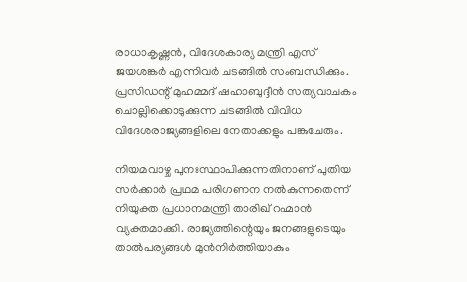രാധാകൃഷ്ണൻ, വിദേശകാര്യ മന്ത്രി എസ് ജയശങ്കർ എന്നിവർ ചടങ്ങിൽ സംബന്ധിക്കും. പ്രസിഡന്റ് മുഹമ്മദ് ഷഹാബുദ്ദീൻ സത്യവാചകം ചൊല്ലിക്കൊടുക്കുന്ന ചടങ്ങിൽ വിവിധ വിദേശരാജ്യങ്ങളിലെ നേതാക്കളും പങ്കുചേരും.

നിയമവാഴ്ച പുനഃസ്ഥാപിക്കുന്നതിനാണ് പുതിയ സർക്കാർ പ്രഥമ പരിഗണന നൽകുന്നതെന്ന് നിയുക്ത പ്രധാനമന്ത്രി താരിഖ് റഹ്മാൻ വ്യക്തമാക്കി. രാജ്യത്തിന്റെയും ജനങ്ങളുടെയും താൽപര്യങ്ങൾ മുൻനിർത്തിയാകും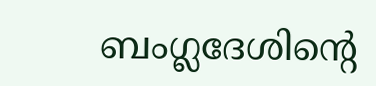ബംഗ്ലദേശിന്റെ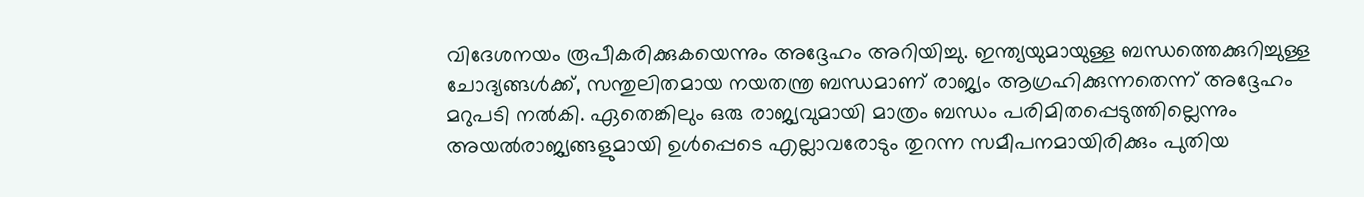വിദേശനയം രൂപീകരിക്കുകയെന്നും അദ്ദേഹം അറിയിച്ചു. ഇന്ത്യയുമായുള്ള ബന്ധത്തെക്കുറിച്ചുള്ള ചോദ്യങ്ങൾക്ക്, സന്തുലിതമായ നയതന്ത്ര ബന്ധമാണ് രാജ്യം ആഗ്രഹിക്കുന്നതെന്ന് അദ്ദേഹം മറുപടി നൽകി. ഏതെങ്കിലും ഒരു രാജ്യവുമായി മാത്രം ബന്ധം പരിമിതപ്പെടുത്തില്ലെന്നും അയൽരാജ്യങ്ങളുമായി ഉൾപ്പെടെ എല്ലാവരോടും തുറന്ന സമീപനമായിരിക്കും പുതിയ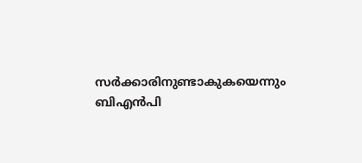സർക്കാരിനുണ്ടാകുകയെന്നും ബിഎൻപി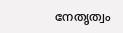നേതൃത്വം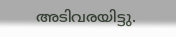അടിവരയിട്ടു.